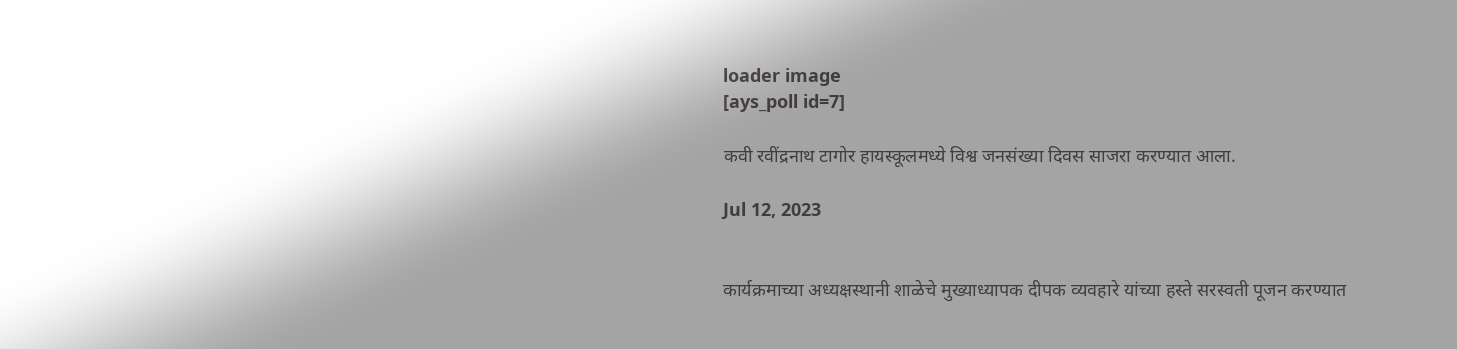loader image
[ays_poll id=7]

कवी रवींद्रनाथ टागोर हायस्कूलमध्ये विश्व जनसंख्या दिवस साजरा करण्यात आला.

Jul 12, 2023


कार्यक्रमाच्या अध्यक्षस्थानी शाळेचे मुख्याध्यापक दीपक व्यवहारे यांच्या हस्ते सरस्वती पूजन करण्यात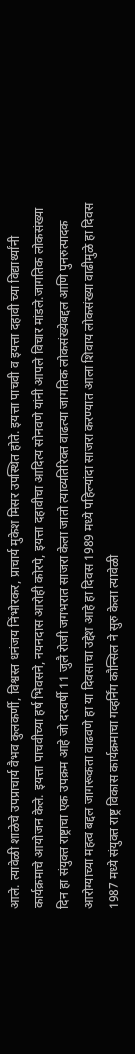आले. त्यावेळी शाळेचे उपप्राचार्य वैभव कुलकर्णी, विश्वस्त धनंजय निंभोरकर, प्राचार्य मुकेश मिसर उपस्थित होते. इयत्ता पाचवी व इयत्ता दहावी च्या विद्यार्थ्यांनी कार्यक्रमाचे आयोजन केले. इयत्ता पाचवीच्या हर्ष भिवसने, नयनदास आरोही कोरपे, इयत्ता दहावीचा आदित्य सोनवणे यांनी आपले विचार मांडले.जागतिक लोकसंख्या दिन हा संयुक्त राष्ट्राचा एक उपक्रम आहे जो दरवर्षी 11 जुलै रोजी जगभरात साजरा केला जातो त्याव्यतिरिक्त वाढत्या जागतिक लोकसंख्येबद्दल आणि पुनरुत्पादक आरोग्याच्या महत्व बद्दल जागरूकता वाढवणे हा या दिवसाचा उद्देश आहे हा दिवस 1989 मध्ये पहिल्यांदा साजरा करण्यात आला शिवाय लोकसंख्या वाढीमुळे हा दिवस 1987 मध्ये संयुक्त राष्ट्र विकास कार्यक्रमाचा गव्हर्निंग कौन्सिल ने सुरु केला त्यावेळी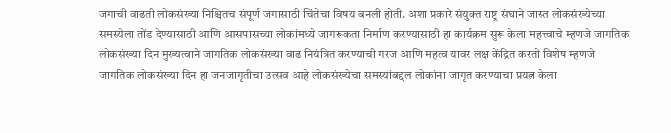जगाची वाढती लोकसंख्या निश्चितच संपूर्ण जगासाठी चिंतेचा विषय बनली होती. अशा प्रकारे संयुक्त राष्ट्र संघाने जास्त लोकसंख्येच्या समस्येला तोंड देण्यासाठी आणि आसपासच्या लोकांमध्ये जागरूकता निर्माण करण्यासाठी हा कार्यक्रम सुरू केला महत्त्वाचे म्हणजे जागतिक लोकसंख्या दिन मुख्यत्वाने जागतिक लोकसंख्या वाढ नियंत्रित करण्याची गरज आणि महत्व यावर लक्ष केंद्रित करतो विशेष म्हणजे जागतिक लोकसंख्या दिन हा जनजागृतीचा उत्सव आहे लोकसंख्येचा समस्यांबद्दल लोकांना जागृत करण्याचा प्रयत्न केला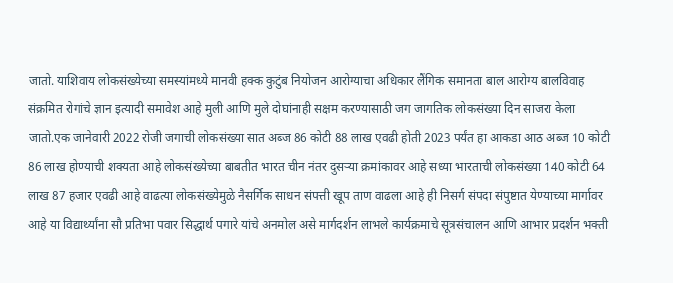जातो. याशिवाय लोकसंख्येच्या समस्यांमध्ये मानवी हक्क कुटुंब नियोजन आरोग्याचा अधिकार लैंगिक समानता बाल आरोग्य बालविवाह संक्रमित रोगांचे ज्ञान इत्यादी समावेश आहे मुली आणि मुले दोघांनाही सक्षम करण्यासाठी जग जागतिक लोकसंख्या दिन साजरा केला जातो.एक जानेवारी 2022 रोजी जगाची लोकसंख्या सात अब्ज 86 कोटी 88 लाख एवढी होती 2023 पर्यंत हा आकडा आठ अब्ज 10 कोटी 86 लाख होण्याची शक्यता आहे लोकसंख्येच्या बाबतीत भारत चीन नंतर दुसऱ्या क्रमांकावर आहे सध्या भारताची लोकसंख्या 140 कोटी 64 लाख 87 हजार एवढी आहे वाढत्या लोकसंख्येमुळे नैसर्गिक साधन संपत्ती खूप ताण वाढला आहे ही निसर्ग संपदा संपुष्टात येण्याच्या मार्गावर आहे या विद्यार्थ्यांना सौ प्रतिभा पवार सिद्धार्थ पगारे यांचे अनमोल असे मार्गदर्शन लाभले कार्यक्रमाचे सूत्रसंचालन आणि आभार प्रदर्शन भक्ती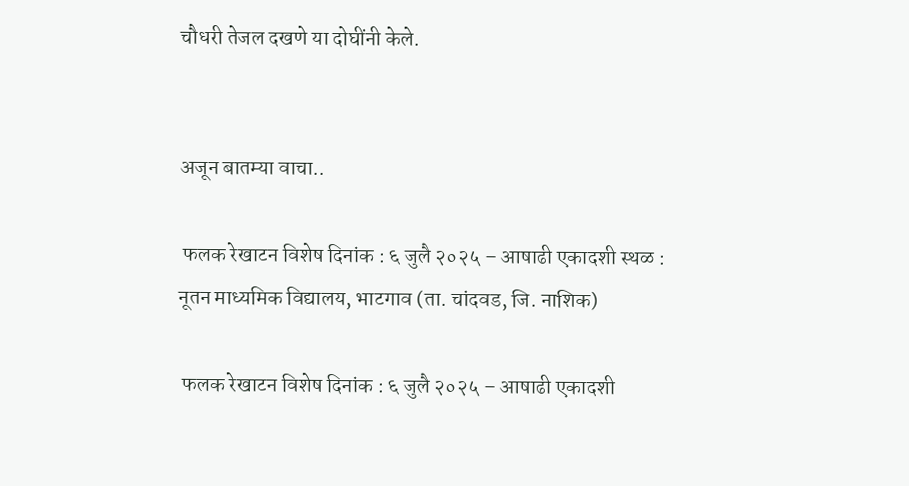चौधरी तेजल दखणे या दोघींनी केले.


अजून बातम्या वाचा..

 फलक रेखाटन विशेष दिनांक : ६ जुलै २०२५ – आषाढी एकादशी स्थळ : नूतन माध्यमिक विद्यालय, भाटगाव (ता. चांदवड, जि. नाशिक)

 फलक रेखाटन विशेष दिनांक : ६ जुलै २०२५ – आषाढी एकादशी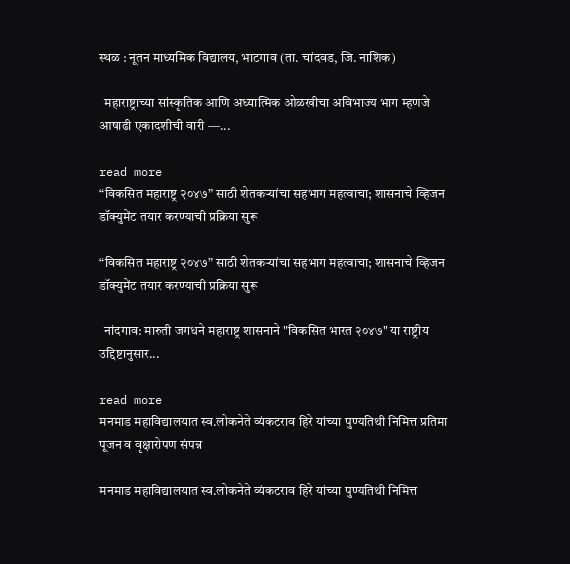स्थळ : नूतन माध्यमिक विद्यालय, भाटगाव (ता. चांदवड, जि. नाशिक)

  महाराष्ट्राच्या सांस्कृतिक आणि अध्यात्मिक ओळखीचा अविभाज्य भाग म्हणजे आषाढी एकादशीची वारी —...

read more
“विकसित महाराष्ट्र २०४७” साठी शेतकऱ्यांचा सहभाग महत्वाचा; शासनाचे व्हिजन डॉक्युमेंट तयार करण्याची प्रक्रिया सुरू

“विकसित महाराष्ट्र २०४७” साठी शेतकऱ्यांचा सहभाग महत्वाचा; शासनाचे व्हिजन डॉक्युमेंट तयार करण्याची प्रक्रिया सुरू

  नांदगाव: मारुती जगधने महाराष्ट्र शासनाने "विकसित भारत २०४७" या राष्ट्रीय उद्दिष्टानुसार...

read more
मनमाड महाविद्यालयात स्व.लोकनेते व्यंकटराव हिरे यांच्या पुण्यतिथी निमित्त प्रतिमा पूजन व वृक्षारोपण संपन्न

मनमाड महाविद्यालयात स्व.लोकनेते व्यंकटराव हिरे यांच्या पुण्यतिथी निमित्त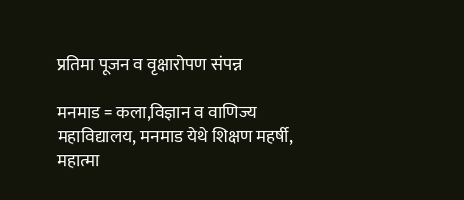प्रतिमा पूजन व वृक्षारोपण संपन्न

मनमाड = कला,विज्ञान व वाणिज्य महाविद्यालय, मनमाड येथे शिक्षण महर्षी, महात्मा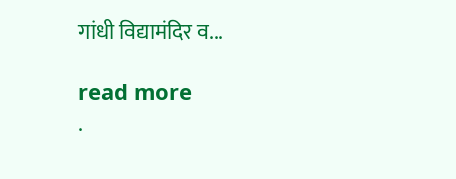गांधी विद्यामंदिर व...

read more
.